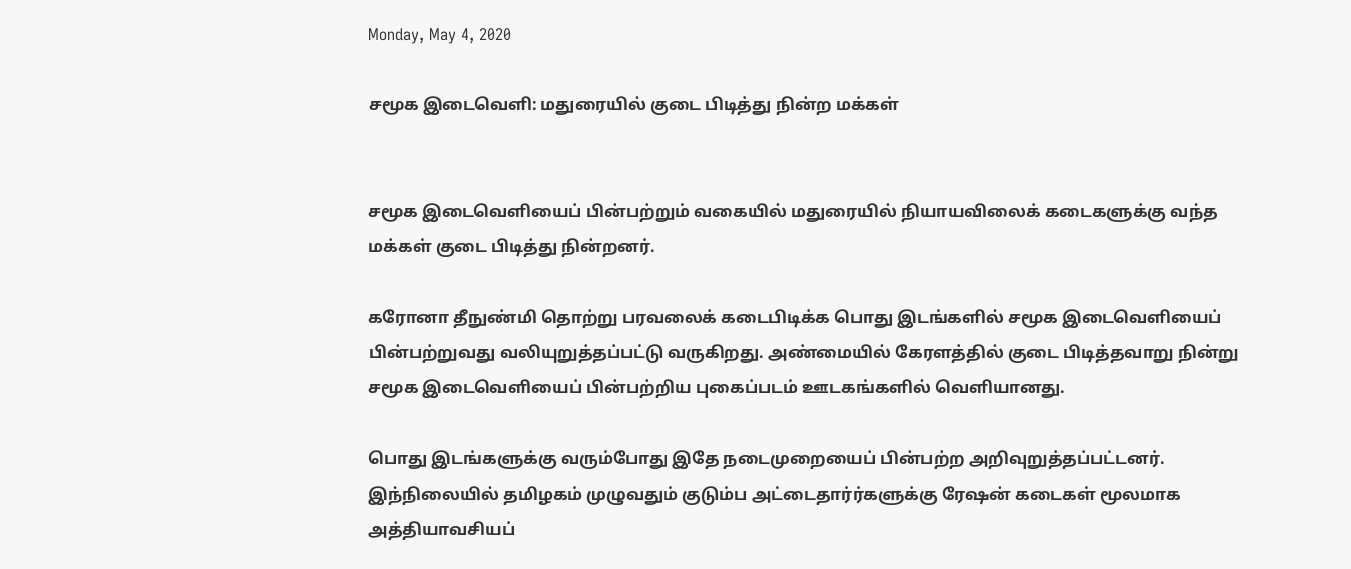Monday, May 4, 2020

சமூக இடைவெளி: மதுரையில் குடை பிடித்து நின்ற மக்கள்


சமூக இடைவெளியைப் பின்பற்றும் வகையில் மதுரையில் நியாயவிலைக் கடைகளுக்கு வந்த மக்கள் குடை பிடித்து நின்றனர்.

கரோனா தீநுண்மி தொற்று பரவலைக் கடைபிடிக்க பொது இடங்களில் சமூக இடைவெளியைப் பின்பற்றுவது வலியுறுத்தப்பட்டு வருகிறது. அண்மையில் கேரளத்தில் குடை பிடித்தவாறு நின்று சமூக இடைவெளியைப் பின்பற்றிய புகைப்படம் ஊடகங்களில் வெளியானது.

பொது இடங்களுக்கு வரும்போது இதே நடைமுறையைப் பின்பற்ற அறிவுறுத்தப்பட்டனர். இந்நிலையில் தமிழகம் முழுவதும் குடும்ப அட்டைதார்ர்களுக்கு ரேஷன் கடைகள் மூலமாக அத்தியாவசியப்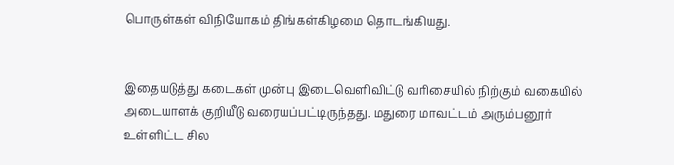பொருள்கள் விநியோகம் திங்கள்கிழமை தொடங்கியது.


இதையடுத்து கடைகள் முன்பு இடைவெளிவிட்டு வரிசையில் நிற்கும் வகையில் அடையாளக் குறியீடு வரையப்பட்டிருந்தது. மதுரை மாவட்டம் அரும்பனூர் உள்ளிட்ட சில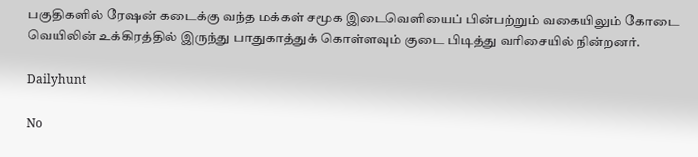பகுதிகளில் ரேஷன் கடைக்கு வந்த மக்கள் சமூக இடைவெளியைப் பின்பற்றும் வகையிலும் கோடை வெயிலின் உக்கிரத்தில் இருந்து பாதுகாத்துக் கொள்ளவும் குடை பிடித்து வரிசையில் நின்றனர்.

Dailyhunt

No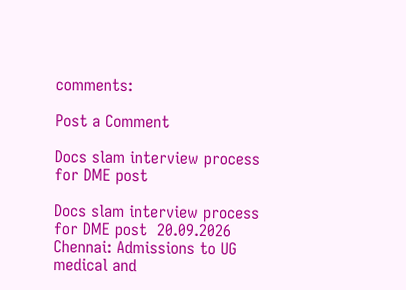comments:

Post a Comment

Docs slam interview process for DME post

Docs slam interview process for DME post  20.09.2026 Chennai: Admissions to UG medical and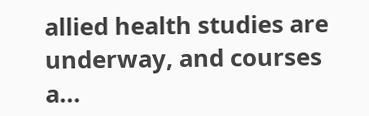allied health studies are underway, and courses a...